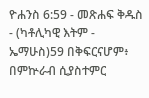ዮሐንስ 6:59 - መጽሐፍ ቅዱስ - (ካቶሊካዊ እትም - ኤማሁስ)59 በቅፍርናሆም፥ በምኵራብ ሲያስተምር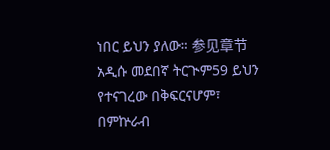ነበር ይህን ያለው። 参见章节አዲሱ መደበኛ ትርጒም59 ይህን የተናገረው በቅፍርናሆም፣ በምኵራብ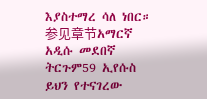እያስተማረ ሳለ ነበር። 参见章节አማርኛ አዲሱ መደበኛ ትርጉም59 ኢየሱስ ይህን የተናገረው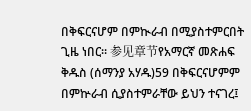በቅፍርናሆም በምኲራብ በሚያስተምርበት ጊዜ ነበር። 参见章节የአማርኛ መጽሐፍ ቅዱስ (ሰማንያ አሃዱ)59 በቅፍርናሆምም በምኵራብ ሲያስተምራቸው ይህን ተናገረ፤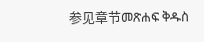参见章节መጽሐፍ ቅዱስ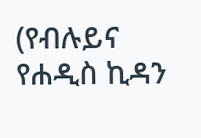(የብሉይና የሐዲስ ኪዳን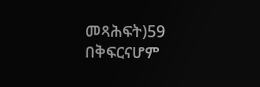መጻሕፍት)59 በቅፍርናሆም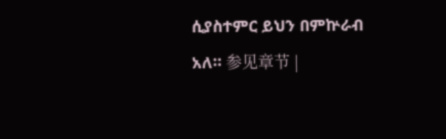ሲያስተምር ይህን በምኵራብ አለ። 参见章节 |